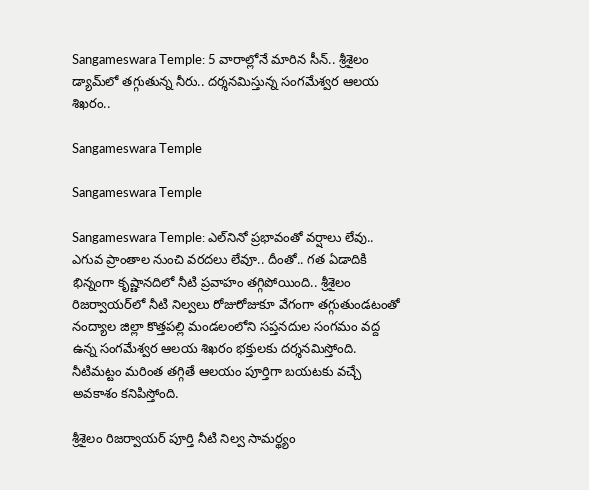Sangameswara Temple: 5 వారాల్లోనే మారిన సీన్.. శ్రీశైలం డ్యామ్‌లో తగ్గుతున్న నీరు.. దర్శనమిస్తున్న సంగమేశ్వర ఆలయ శిఖరం..

Sangameswara Temple

Sangameswara Temple

Sangameswara Temple: ఎల్‌నినో ప్రభావంతో వర్షాలు లేవు.. ఎగువ ప్రాంతాల నుంచి వరదలు లేవూ.. దీంతో.. గత ఏడాదికి భిన్నంగా కృష్ణానదిలో నీటి ప్రవాహం తగ్గిపోయింది.. శ్రీశైలం రిజర్వాయర్‌లో నీటి నిల్వలు రోజురోజుకూ వేగంగా తగ్గుతుండటంతో నంద్యాల జిల్లా కొత్తపల్లి మండలంలోని సప్తనదుల సంగమం వద్ద ఉన్న సంగమేశ్వర ఆలయ శిఖరం భక్తులకు దర్శనమిస్తోంది. నీటిమట్టం మరింత తగ్గితే ఆలయం పూర్తిగా బయటకు వచ్చే అవకాశం కనిపిస్తోంది.

శ్రీశైలం రిజర్వాయర్ పూర్తి నీటి నిల్వ సామర్థ్యం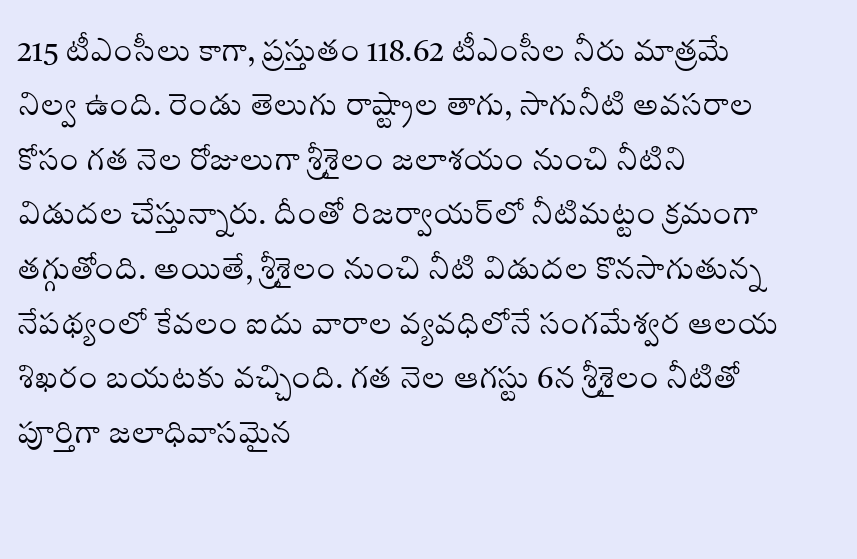215 టీఎంసీలు కాగా, ప్రస్తుతం 118.62 టీఎంసీల నీరు మాత్రమే నిల్వ ఉంది. రెండు తెలుగు రాష్ట్రాల తాగు, సాగునీటి అవసరాల కోసం గత నెల రోజులుగా శ్రీశైలం జలాశయం నుంచి నీటిని విడుదల చేస్తున్నారు. దీంతో రిజర్వాయర్‌లో నీటిమట్టం క్రమంగా తగ్గుతోంది. అయితే, శ్రీశైలం నుంచి నీటి విడుదల కొనసాగుతున్న నేపథ్యంలో కేవలం ఐదు వారాల వ్యవధిలోనే సంగమేశ్వర ఆలయ శిఖరం బయటకు వచ్చింది. గత నెల ఆగస్టు 6న శ్రీశైలం నీటితో పూర్తిగా జలాధివాసమైన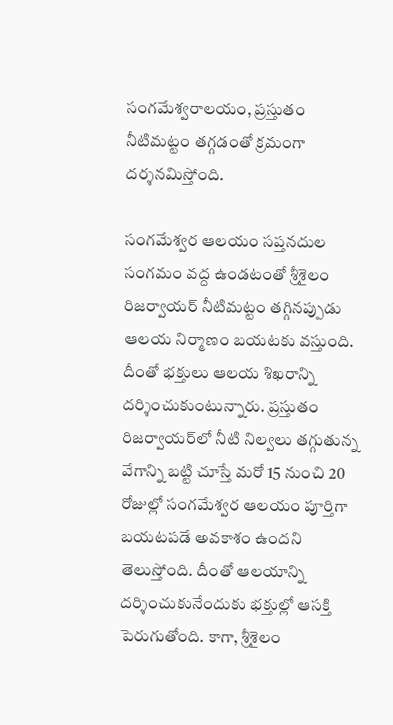సంగమేశ్వరాలయం, ప్రస్తుతం నీటిమట్టం తగ్గడంతో క్రమంగా దర్శనమిస్తోంది.

సంగమేశ్వర ఆలయం సప్తనదుల సంగమం వద్ద ఉండటంతో శ్రీశైలం రిజర్వాయర్ నీటిమట్టం తగ్గినప్పుడు ఆలయ నిర్మాణం బయటకు వస్తుంది. దీంతో భక్తులు ఆలయ శిఖరాన్ని దర్శించుకుంటున్నారు. ప్రస్తుతం రిజర్వాయర్‌లో నీటి నిల్వలు తగ్గుతున్న వేగాన్ని బట్టి చూస్తే మరో 15 నుంచి 20 రోజుల్లో సంగమేశ్వర ఆలయం పూర్తిగా బయటపడే అవకాశం ఉందని తెలుస్తోంది. దీంతో ఆలయాన్ని దర్శించుకునేందుకు భక్తుల్లో ఆసక్తి పెరుగుతోంది. కాగా, శ్రీశైలం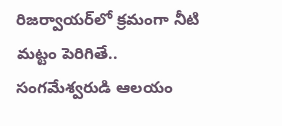రిజర్వాయర్‌లో క్రమంగా నీటి మట్టం పెరిగితే.. సంగమేశ్వరుడి ఆలయం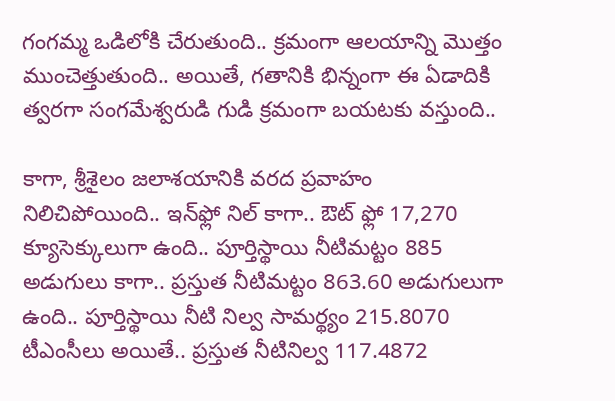గంగమ్మ ఒడిలోకి చేరుతుంది.. క్రమంగా ఆలయాన్ని మొత్తం ముంచెత్తుతుంది.. అయితే, గతానికి భిన్నంగా ఈ ఏడాదికి త్వరగా సంగమేశ్వరుడి గుడి క్రమంగా బయటకు వస్తుంది..

కాగా, శ్రీశైలం జలాశయానికి వరద ప్రవాహం నిలిచిపోయింది.. ఇన్‌ఫ్లో నిల్‌ కాగా.. ఔట్ ఫ్లో 17,270 క్యూసెక్కులుగా ఉంది.. పూర్తిస్థాయి నీటిమట్టం 885 అడుగులు కాగా.. ప్రస్తుత నీటిమట్టం 863.60 అడుగులుగా ఉంది.. పూర్తిస్థాయి నీటి నిల్వ సామర్థ్యం 215.8070 టీఎంసీలు అయితే.. ప్రస్తుత నీటినిల్వ 117.4872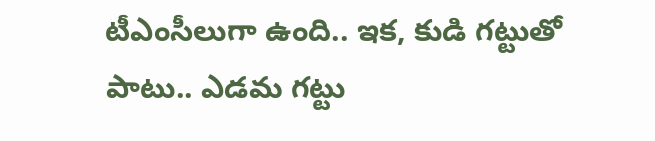టీఎంసీలుగా ఉంది.. ఇక, కుడి గట్టుతో పాటు.. ఎడమ గట్టు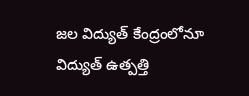జల విద్యుత్‌ కేంద్రంలోనూ విద్యుత్‌ ఉత్పత్తి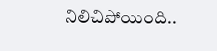నిలిచిపోయింది..